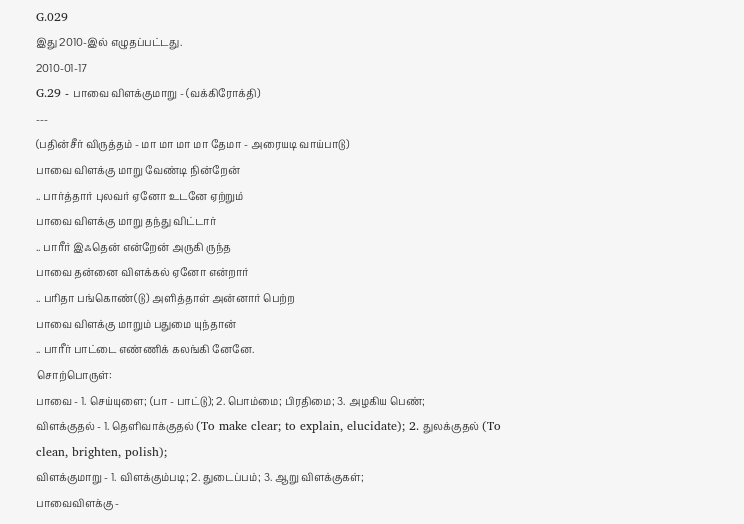G.029
இது 2010-இல் எழுதப்பட்டது.
2010-01-17
G.29 - பாவை விளக்குமாறு - (வக்கிரோக்தி)
---
(பதின்சீர் விருத்தம் - மா மா மா மா தேமா - அரையடி வாய்பாடு)
பாவை விளக்கு மாறு வேண்டி நின்றேன்
.. பார்த்தார் புலவர் ஏனோ உடனே ஏற்றும்
பாவை விளக்கு மாறு தந்து விட்டார்
.. பாரீர் இஃதென் என்றேன் அருகி ருந்த
பாவை தன்னை விளக்கல் ஏனோ என்றார்
.. பரிதா பங்கொண்(டு) அளித்தாள் அன்னார் பெற்ற
பாவை விளக்கு மாறும் பதுமை யுந்தான்
.. பாரீர் பாட்டை எண்ணிக் கலங்கி னேனே.
சொற்பொருள்:
பாவை - 1. செய்யுளை; (பா - பாட்டு); 2. பொம்மை; பிரதிமை; 3. அழகிய பெண்;
விளக்குதல் - 1. தெளிவாக்குதல் (To make clear; to explain, elucidate); 2. துலக்குதல் (To clean, brighten, polish);
விளக்குமாறு - 1. விளக்கும்படி; 2. துடைப்பம்; 3. ஆறு விளக்குகள்;
பாவைவிளக்கு -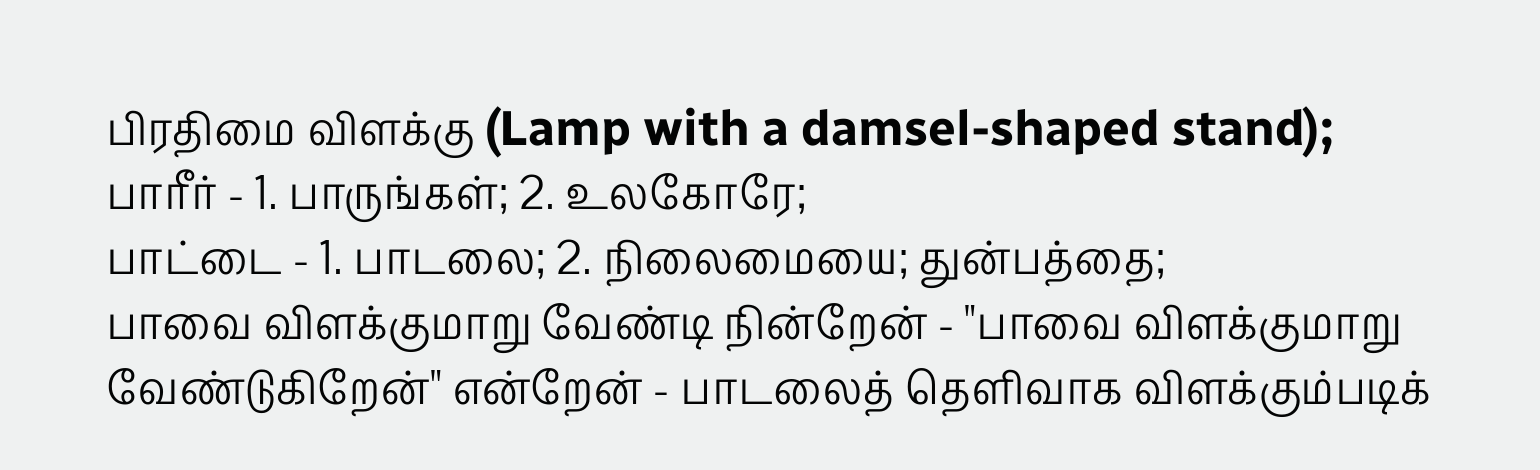பிரதிமை விளக்கு (Lamp with a damsel-shaped stand);
பாரீர் - 1. பாருங்கள்; 2. உலகோரே;
பாட்டை - 1. பாடலை; 2. நிலைமையை; துன்பத்தை;
பாவை விளக்குமாறு வேண்டி நின்றேன் - "பாவை விளக்குமாறு வேண்டுகிறேன்" என்றேன் - பாடலைத் தெளிவாக விளக்கும்படிக்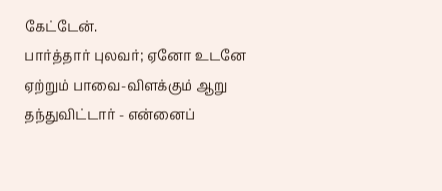கேட்டேன்.
பார்த்தார் புலவர்; ஏனோ உடனே ஏற்றும் பாவை-விளக்கும் ஆறு தந்துவிட்டார் - என்னைப்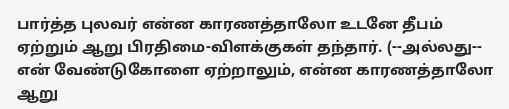பார்த்த புலவர் என்ன காரணத்தாலோ உடனே தீபம் ஏற்றும் ஆறு பிரதிமை-விளக்குகள் தந்தார். (--அல்லது-- என் வேண்டுகோளை ஏற்றாலும், என்ன காரணத்தாலோ ஆறு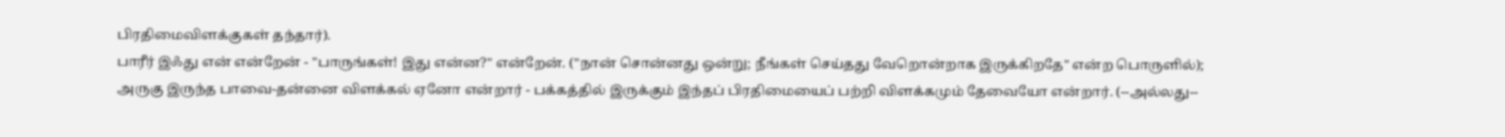பிரதிமைவிளக்குகள் தந்தார்).
பாரீர் இஃது என் என்றேன் - "பாருங்கள்! இது என்ன?" என்றேன். ("நான் சொன்னது ஒன்று; நீங்கள் செய்தது வேறொன்றாக இருக்கிறதே" என்ற பொருளில்);
அருகு இருந்த பாவை-தன்னை விளக்கல் ஏனோ என்றார் - பக்கத்தில் இருக்கும் இந்தப் பிரதிமையைப் பற்றி விளக்கமும் தேவையோ என்றார். (--அல்லது--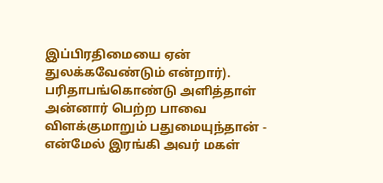இப்பிரதிமையை ஏன் துலக்கவேண்டும் என்றார்).
பரிதாபங்கொண்டு அளித்தாள் அன்னார் பெற்ற பாவை விளக்குமாறும் பதுமையுந்தான் - என்மேல் இரங்கி அவர் மகள்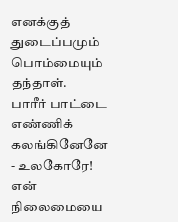எனக்குத் துடைப்பமும் பொம்மையும் தந்தாள்.
பாரீர் பாட்டை எண்ணிக் கலங்கினேனே - உலகோரே! என் நிலைமையை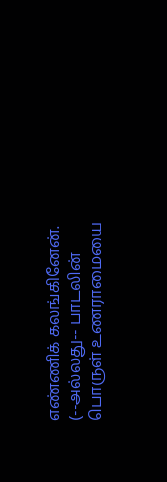எண்ணிக் கலங்கினேன். (--அல்லது-- பாடலின் பொருள் உணராமையை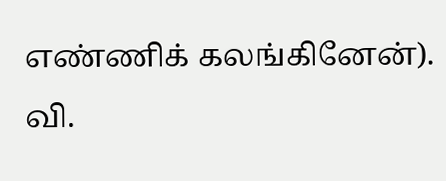எண்ணிக் கலங்கினேன்).
வி.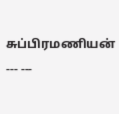சுப்பிரமணியன்
--- ---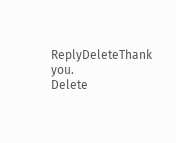ReplyDeleteThank you.
Delete